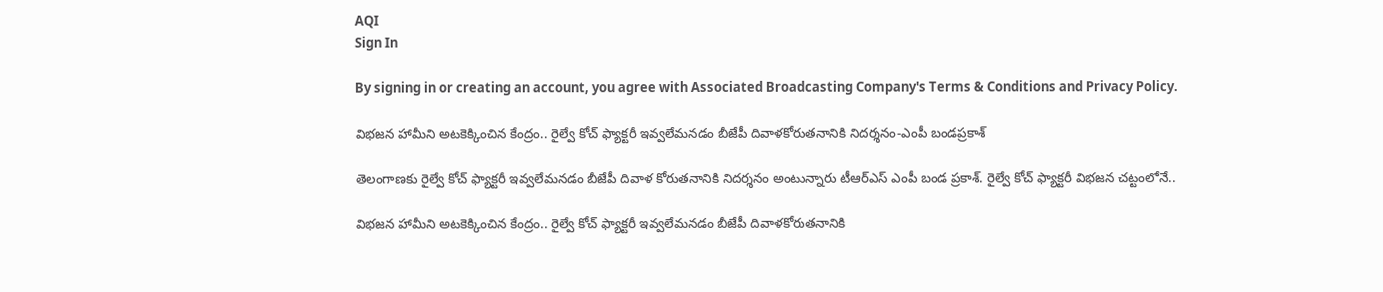AQI
Sign In

By signing in or creating an account, you agree with Associated Broadcasting Company's Terms & Conditions and Privacy Policy.

విభజన హామీని అటకెక్కించిన కేంద్రం.. రైల్వే కోచ్ ఫ్యాక్టరీ ఇవ్వలేమనడం బీజేపీ దివాళకోరుతనానికి నిదర్శనం-ఎంపీ బండప్రకాశ్‌

తెలంగాణకు రైల్వే కోచ్ ఫ్యాక్టరీ ఇవ్వలేమనడం బీజేపీ దివాళ కోరుతనానికి నిదర్శనం అంటున్నారు టీఆర్ఎస్ ఎంపీ బండ ప్రకాశ్. రైల్వే కోచ్ ఫ్యాక్టరీ విభజన చట్టంలోనే..

విభజన హామీని అటకెక్కించిన కేంద్రం.. రైల్వే కోచ్ ఫ్యాక్టరీ ఇవ్వలేమనడం బీజేపీ దివాళకోరుతనానికి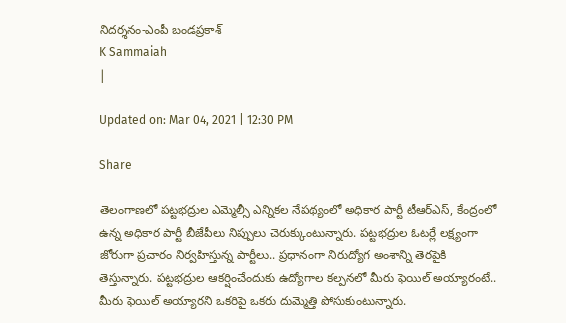నిదర్శనం-ఎంపీ బండప్రకాశ్‌
K Sammaiah
|

Updated on: Mar 04, 2021 | 12:30 PM

Share

తెలంగాణలో పట్టభద్రుల ఎమ్మెల్సీ ఎన్నికల నేపథ్యంలో అధికార పార్టీ టీఆర్‌ఎస్‌, కేంద్రంలో ఉన్న అధికార పార్టీ బీజేపీలు నిప్పులు చెరుక్కుంటున్నారు. పట్టభద్రుల ఓటర్లే లక్ష్యంగా జోరుగా ప్రచారం నిర్వహిస్తున్న పార్టీలు.. ప్రధానంగా నిరుద్యోగ అంశాన్ని తెరపైకి తెస్తున్నారు. పట్టభద్రుల ఆకర్షించేందుకు ఉద్యోగాల కల్పనలో మీరు ఫెయిల్‌ అయ్యారంటే.. మీరు ఫెయిల్‌ అయ్యారని ఒకరిపై ఒకరు దుమ్మెత్తి పోసుకుంటున్నారు.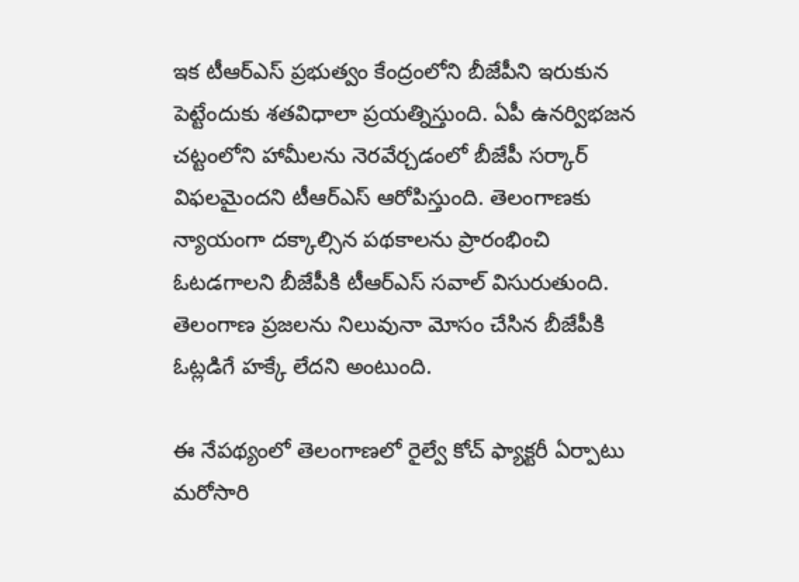ఇక టీఆర్‌ఎస్‌ ప్రభుత్వం కేంద్రంలోని బీజేపీని ఇరుకున పెట్టేందుకు శతవిధాలా ప్రయత్నిస్తుంది. ఏపీ ఉనర్విభజన చట్టంలోని హామీలను నెరవేర్చడంలో బీజేపీ సర్కార్‌ విఫలమైందని టీఆర్‌ఎస్‌ ఆరోపిస్తుంది. తెలంగాణకు న్యాయంగా దక్కాల్సిన పథకాలను ప్రారంభించి ఓటడగాలని బీజేపీకి టీఆర్‌ఎస్‌ సవాల్‌ విసురుతుంది. తెలంగాణ ప్రజలను నిలువునా మోసం చేసిన బీజేపీకి ఓట్లడిగే హక్కే లేదని అంటుంది.

ఈ నేపథ్యంలో తెలంగాణలో రైల్వే కోచ్‌ ఫ్యాక్టరీ ఏర్పాటు మరోసారి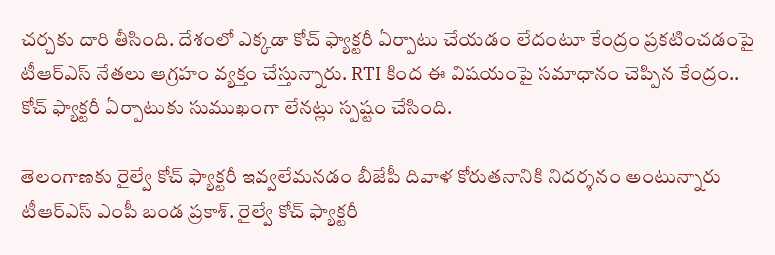చర్చకు దారి తీసింది. దేశంలో ఎక్కడా కోచ్‌ ఫ్యాక్టరీ ఏర్పాటు చేయడం లేదంటూ కేంద్రం ప్రకటించడంపై టీఆర్ఎస్ నేతలు ఆగ్రహం వ్యక్తం చేస్తున్నారు. RTI కింద ఈ విషయంపై సమాధానం చెప్పిన కేంద్రం.. కోచ్ ఫ్యాక్టరీ ఏర్పాటుకు సుముఖంగా లేనట్లు స్పష్టం చేసింది.

తెలంగాణకు రైల్వే కోచ్ ఫ్యాక్టరీ ఇవ్వలేమనడం బీజేపీ దివాళ కోరుతనానికి నిదర్శనం అంటున్నారు టీఆర్ఎస్ ఎంపీ బండ ప్రకాశ్. రైల్వే కోచ్ ఫ్యాక్టరీ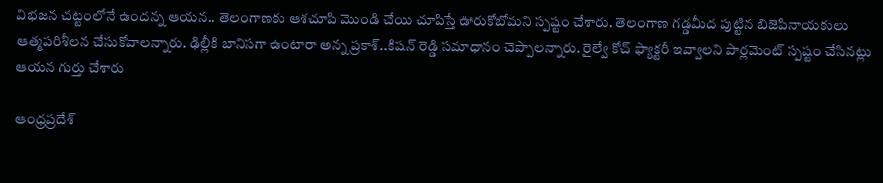విభజన చట్టంలోనే ఉందన్న ఆయన.. తెలంగాణకు ఆశచూపి మొండి చేయి చూపిస్తే ఊరుకోబోమని స్పష్టం చేశారు. తెలంగాణ గడ్డమీద పుట్టిన బిజెపినాయకులు ఆత్మపరిశీలన చేసుకోవాలన్నారు. ఢిల్లీకి బానిసగా ఉంటారా అన్న ప్రకాశ్..కిషన్ రెడ్డి సమాధానం చెప్పాలన్నారు. రైల్వే కోచ్ ఫ్యాక్టరీ ఇవ్వాలని పార్లమెంట్‌ స్పష్టం చేసినట్లు ఆయన గుర్తు చేశారు

ఆంధ్రప్రదేశ్‌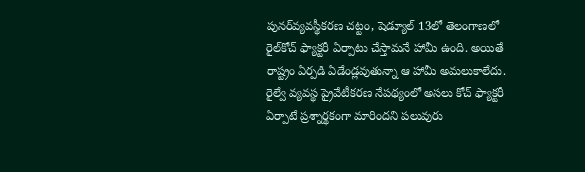పునర్‌వ్యవస్థీకరణ చట్టం, షెడ్యూల్‌ 13లో తెలంగాణలో రైల్‌కోచ్‌ ఫ్యాక్టరీ ఏర్పాటు చేస్తామనే హామీ ఉంది. అయితే రాష్ట్రం ఏర్పడి ఏడేండ్లవుతున్నా ఆ హామీ అమలుకాలేదు. రైల్వే వ్యవస్థ ప్రైవేటీకరణ నేపథ్యంలో అసలు కోచ్‌ ఫ్యాక్టరీ ఏర్పాటే ప్రశ్నార్థకంగా మారిందని పలువురు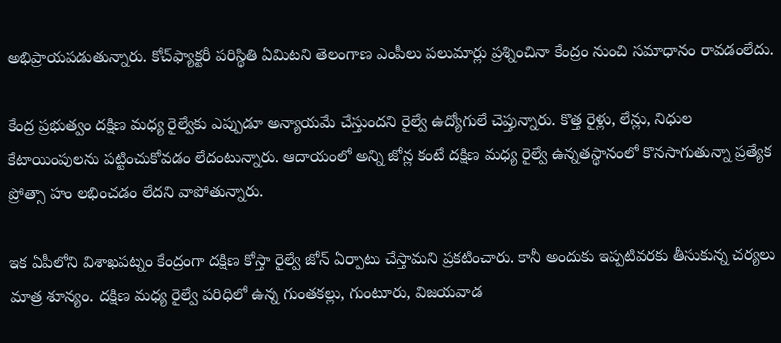అభిప్రాయపడుతున్నారు. కోచ్‌ఫ్యాక్టరీ పరిస్థితి ఏమిటని తెలంగాణ ఎంపీలు పలుమార్లు ప్రశ్నించినా కేంద్రం నుంచి సమాధానం రావడంలేదు.

కేంద్ర ప్రభుత్వం దక్షిణ మధ్య రైల్వేకు ఎప్పుడూ అన్యాయమే చేస్తుందని రైల్వే ఉద్యోగులే చెప్తున్నారు. కొత్త రైళ్లు, లేన్లు, నిధుల కేటాయింపులను పట్టించుకోవడం లేదంటున్నారు. ఆదాయంలో అన్ని జోన్ల కంటే దక్షిణ మధ్య రైల్వే ఉన్నతస్థానంలో కొనసాగుతున్నా ప్రత్యేక ప్రోత్సా హం లభించడం లేదని వాపోతున్నారు.

ఇక ఏపీలోని విశాఖపట్నం కేంద్రంగా దక్షిణ కోస్తా రైల్వే జోన్‌ ఏర్పాటు చేస్తామని ప్రకటించారు. కానీ అందుకు ఇప్పటివరకు తీసుకున్న చర్యలు మాత్ర శూన్యం. దక్షిణ మధ్య రైల్వే పరిధిలో ఉన్న గుంతకల్లు, గుంటూరు, విజయవాడ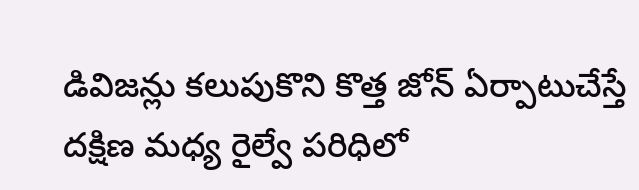డివిజన్లు కలుపుకొని కొత్త జోన్‌ ఏర్పాటుచేస్తే దక్షిణ మధ్య రైల్వే పరిధిలో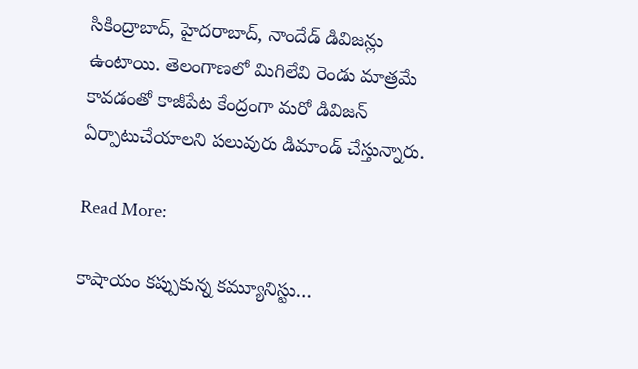సికింద్రాబాద్‌, హైదరాబాద్‌, నాందేడ్‌ డివిజన్లు ఉంటాయి. తెలంగాణలో మిగిలేవి రెండు మాత్రమే కావడంతో కాజీపేట కేంద్రంగా మరో డివిజన్‌ ఏర్పాటుచేయాలని పలువురు డిమాండ్‌ చేస్తున్నారు.

Read More:

కాషాయం కప్పుకున్న కమ్యూనిస్టు…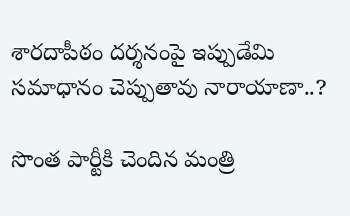శారదాపీఠం దర్శనంపై ఇప్పుడేమి సమాధానం చెప్పుతావు నారాయాణా..?

సొంత పార్టీకి చెందిన మంత్రి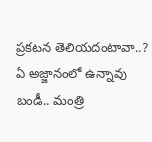ప్రకటన తెలియదంటావా..? ఏ అజ్జానంలో ఉన్నావు బండీ.. మంత్రి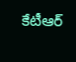కేటీఆర్‌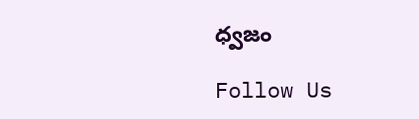ధ్వజం

Follow Us